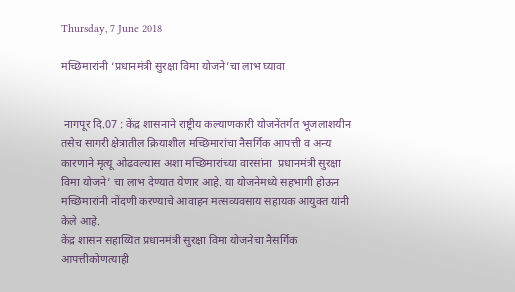Thursday, 7 June 2018

मच्छिमारांनी ‘प्रधानमंत्री सुरक्षा विमा योजने’चा लाभ घ्यावा


 नागपूर दि.07 : केंद्र शासनाने राष्ट्रीय कल्याणकारी योजनेंतर्गत भूजलाशयीन तसेच सागरी क्षेत्रातील क्रियाशील मच्छिमारांचा नैसर्गिक आपत्ती व अन्य कारणाने मृत्यू ओढवल्यास अशा मच्छिमारांच्या वारसांना  प्रधानमंत्री सुरक्षा विमा योजने’ चा लाभ देण्यात येणार आहे. या योजनेमध्ये सहभागी होऊन मच्छिमारांनी नोंदणी करण्याचे आवाहन मत्सव्यवसाय सहायक आयुक्त यांनी केले आहे.
केंद्र शासन सहाय्यित प्रधानमंत्री सुरक्षा विमा योजनेचा नैसर्गिक आपत्तीकोणत्याही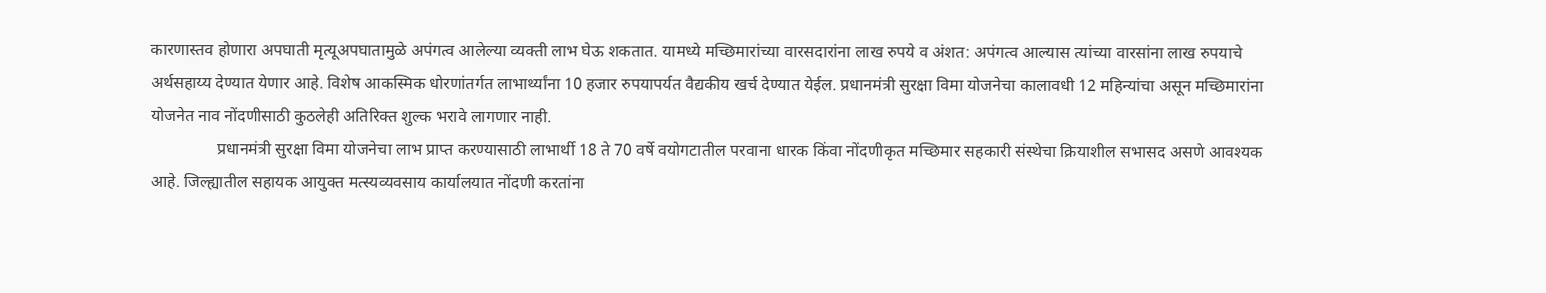कारणास्तव होणारा अपघाती मृत्यूअपघातामुळे अपंगत्व आलेल्या व्यक्ती लाभ घेऊ शकतात. यामध्ये मच्छिमारांच्या वारसदारांना लाख रुपये व अंशत: अपंगत्व आल्यास त्यांच्या वारसांना लाख रुपयाचे अर्थसहाय्य देण्यात येणार आहे. विशेष आकस्मिक धोरणांतर्गत लाभार्थ्यांना 10 हजार रुपयापर्यत वैद्यकीय खर्च देण्यात येईल. प्रधानमंत्री सुरक्षा विमा योजनेचा कालावधी 12 महिन्यांचा असून मच्छिमारांना योजनेत नाव नोंदणीसाठी कुठलेही अतिरिक्त शुल्क भरावे लागणार नाही.
                प्रधानमंत्री सुरक्षा विमा योजनेचा लाभ प्राप्त करण्यासाठी लाभार्थी 18 ते 70 वर्षे वयोगटातील परवाना धारक किंवा नोंदणीकृत मच्छिमार सहकारी संस्थेचा क्रियाशील सभासद असणे आवश्यक आहे. जिल्ह्यातील सहायक आयुक्त मत्स्यव्यवसाय कार्यालयात नोंदणी करतांना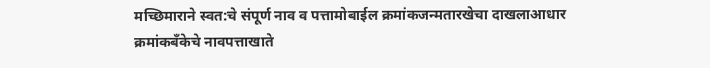मच्छिमाराने स्वत:चे संपूर्ण नाव व पत्तामोबाईल क्रमांकजन्मतारखेचा दाखलाआधार क्रमांकबँकेचे नावपत्ताखाते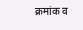क्रमांक व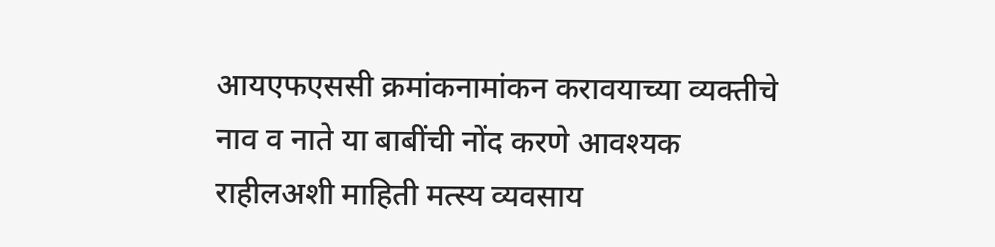आयएफएससी क्रमांकनामांकन करावयाच्या व्यक्तीचे नाव व नाते या बाबींची नोंद करणे आवश्यक राहीलअशी माहिती मत्स्य व्यवसाय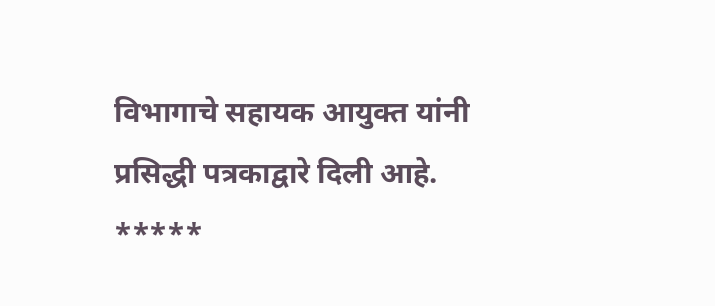विभागाचे सहायक आयुक्त यांनी प्रसिद्धी पत्रकाद्वारे दिली आहे.
*****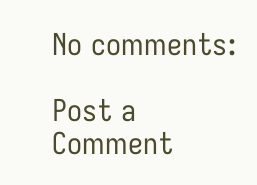No comments:

Post a Comment